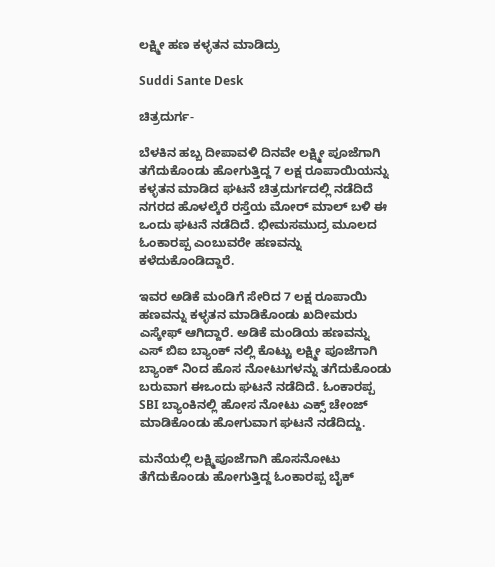ಲಕ್ಷ್ಮೀ ಹಣ ಕಳ್ಳತನ ಮಾಡಿದ್ರು

Suddi Sante Desk

ಚಿತ್ರದುರ್ಗ-

ಬೆಳಕಿನ ಹಬ್ಬ ದೀಪಾವಳಿ ದಿನವೇ ಲಕ್ಷ್ಮೀ ಪೂಜೆಗಾಗಿ ತಗೆದುಕೊಂಡು ಹೋಗುತ್ತಿದ್ದ 7 ಲಕ್ಷ ರೂಪಾಯಿಯನ್ನು ಕಳ್ಳತನ ಮಾಡಿದ ಘಟನೆ ಚಿತ್ರದುರ್ಗದಲ್ಲಿ ನಡೆದಿದೆ ನಗರದ ಹೊಳಲ್ಕೆರೆ ರಸ್ತೆಯ ಮೋರ್ ಮಾಲ್ ಬಳಿ ಈ ಒಂದು ಘಟನೆ ನಡೆದಿದೆ. ಭೀಮಸಮುದ್ರ ಮೂಲದ ಓಂಕಾರಪ್ಪ ಎಂಬುವರೇ ಹಣವನ್ನು ಕಳೆದುಕೊಂಡಿದ್ದಾರೆ.

ಇವರ ಅಡಿಕೆ ಮಂಡಿಗೆ ಸೇರಿದ 7 ಲಕ್ಷ ರೂಪಾಯಿ ಹಣವನ್ನು ಕಳ್ಳತನ ಮಾಡಿಕೊಂಡು ಖದೀಮರು ಎಸ್ಕೇಫ್ ಆಗಿದ್ದಾರೆ. ಅಡಿಕೆ ಮಂಡಿಯ ಹಣವನ್ನು ಎಸ್ ಬಿಐ ಬ್ಯಾಂಕ್ ನಲ್ಲಿ ಕೊಟ್ಟು ಲಕ್ಷ್ಮೀ ಪೂಜೆಗಾಗಿ ಬ್ಯಾಂಕ್ ನಿಂದ ಹೊಸ ನೋಟುಗಳನ್ನು ತಗೆದುಕೊಂಡು ಬರುವಾಗ ಈಒಂದು ಘಟನೆ ನಡೆದಿದೆ. ಓಂಕಾರಪ್ಪ SBI ಬ್ಯಾಂಕಿನಲ್ಲಿ ಹೋಸ ನೋಟು ಎಕ್ಸ್ ಚೇಂಜ್ ಮಾಡಿಕೊಂಡು ಹೋಗುವಾಗ ಘಟನೆ ನಡೆದಿದ್ದು.

ಮನೆಯಲ್ಲಿ ಲಕ್ಷ್ಮಿಪೂಜೆಗಾಗಿ ಹೊಸನೋಟು ತೆಗೆದುಕೊಂಡು ಹೋಗುತ್ತಿದ್ದ ಓಂಕಾರಪ್ಪ ಬೈಕ್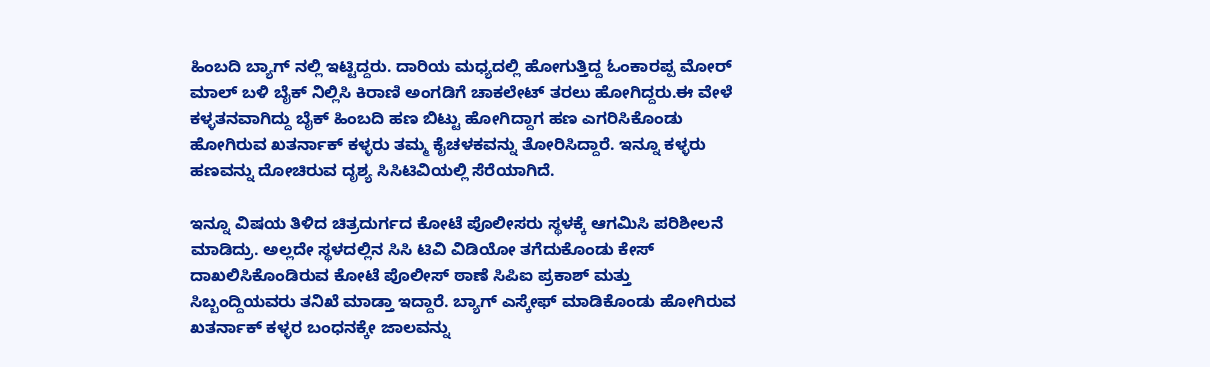ಹಿಂಬದಿ ಬ್ಯಾಗ್ ನಲ್ಲಿ ಇಟ್ಟಿದ್ದರು. ದಾರಿಯ ಮಧ್ಯದಲ್ಲಿ ಹೋಗುತ್ತಿದ್ದ ಓಂಕಾರಪ್ಪ ಮೋರ್ ಮಾಲ್ ಬಳಿ ಬೈಕ್ ನಿಲ್ಲಿಸಿ ಕಿರಾಣಿ ಅಂಗಡಿಗೆ ಚಾಕಲೇಟ್ ತರಲು ಹೋಗಿದ್ದರು.ಈ ವೇಳೆ ಕಳ್ಳತನವಾಗಿದ್ದು ಬೈಕ್ ಹಿಂಬದಿ ಹಣ ಬಿಟ್ಟು ಹೋಗಿದ್ದಾಗ ಹಣ ಎಗರಿಸಿಕೊಂಡು ಹೋಗಿರುವ ಖತರ್ನಾಕ್ ಕಳ್ಳರು ತಮ್ಮ ಕೈಚಳಕವನ್ನು ತೋರಿಸಿದ್ದಾರೆ. ಇನ್ನೂ ಕಳ್ಳರು ಹಣವನ್ನು ದೋಚಿರುವ ದೃಶ್ಯ ಸಿಸಿಟಿವಿಯಲ್ಲಿ ಸೆರೆಯಾಗಿದೆ.

ಇನ್ನೂ ವಿಷಯ ತಿಳಿದ ಚಿತ್ರದುರ್ಗದ ಕೋಟೆ ಪೊಲೀಸರು ಸ್ಥಳಕ್ಕೆ ಆಗಮಿಸಿ ಪರಿಶೀಲನೆ ಮಾಡಿದ್ರು. ಅಲ್ಲದೇ ಸ್ಥಳದಲ್ಲಿನ ಸಿಸಿ ಟಿವಿ ವಿಡಿಯೋ ತಗೆದುಕೊಂಡು ಕೇಸ್ ದಾಖಲಿಸಿಕೊಂಡಿರುವ ಕೋಟೆ ಪೊಲೀಸ್ ಠಾಣೆ ಸಿಪಿಐ ಪ್ರಕಾಶ್ ಮತ್ತು ಸಿಬ್ಬಂದ್ದಿಯವರು ತನಿಖೆ ಮಾಡ್ತಾ ಇದ್ದಾರೆ. ಬ್ಯಾಗ್ ಎಸ್ಕೇಫ್ ಮಾಡಿಕೊಂಡು ಹೋಗಿರುವ ಖತರ್ನಾಕ್ ಕಳ್ಳರ ಬಂಧನಕ್ಕೇ ಜಾಲವನ್ನು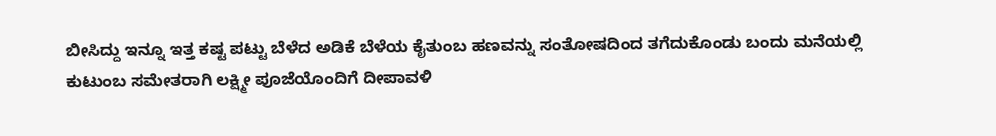ಬೀಸಿದ್ದು ಇನ್ನೂ ಇತ್ತ ಕಷ್ಟ ಪಟ್ಟು ಬೆಳೆದ ಅಡಿಕೆ ಬೆಳೆಯ ಕೈತುಂಬ ಹಣವನ್ನು ಸಂತೋಷದಿಂದ ತಗೆದುಕೊಂಡು ಬಂದು ಮನೆಯಲ್ಲಿ ಕುಟುಂಬ ಸಮೇತರಾಗಿ ಲಕ್ಷ್ಮೀ ಪೂಜೆಯೊಂದಿಗೆ ದೀಪಾವಳಿ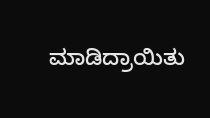ಮಾಡಿದ್ರಾಯಿತು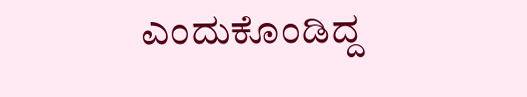ಎಂದುಕೊಂಡಿದ್ದ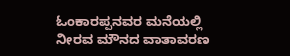ಓಂಕಾರಪ್ಪನವರ ಮನೆಯಲ್ಲಿ ನೀರವ ಮೌನದ ವಾತಾವರಣ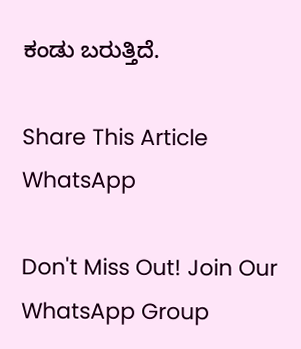ಕಂಡು ಬರುತ್ತಿದೆ.

Share This Article
WhatsApp

Don't Miss Out! Join Our WhatsApp Group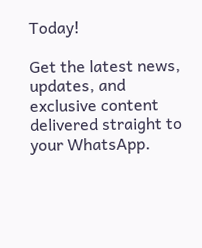Today!

Get the latest news, updates, and exclusive content delivered straight to your WhatsApp.